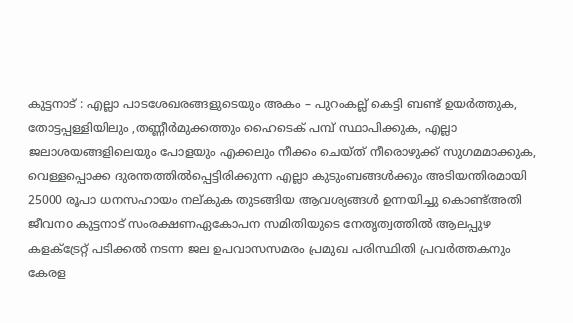കുട്ടനാട് : എല്ലാ പാടശേഖരങ്ങളുടെയും അകം – പുറംകല്ല് കെട്ടി ബണ്ട് ഉയർത്തുക, തോട്ടപ്പള്ളിയിലും ,തണ്ണീർമുക്കത്തും ഹൈടെക് പമ്പ് സ്ഥാപിക്കുക, എല്ലാ ജലാശയങ്ങളിലെയും പോളയും എക്കലും നീക്കം ചെയ്ത് നീരൊഴുക്ക് സുഗമമാക്കുക, വെള്ളപ്പൊക്ക ദുരന്തത്തിൽപ്പെട്ടിരിക്കുന്ന എല്ലാ കുടുംബങ്ങൾക്കും അടിയന്തിരമായി 25000 രൂപാ ധനസഹായം നല്കുക തുടങ്ങിയ ആവശ്യങ്ങൾ ഉന്നയിച്ചു കൊണ്ട്അതി ജീവനo കുട്ടനാട് സംരക്ഷണഏകോപന സമിതിയുടെ നേതൃത്വത്തിൽ ആലപ്പുഴ കളക്ട്രേറ്റ് പടിക്കൽ നടന്ന ജല ഉപവാസസമരം പ്രമുഖ പരിസ്ഥിതി പ്രവർത്തകനും കേരള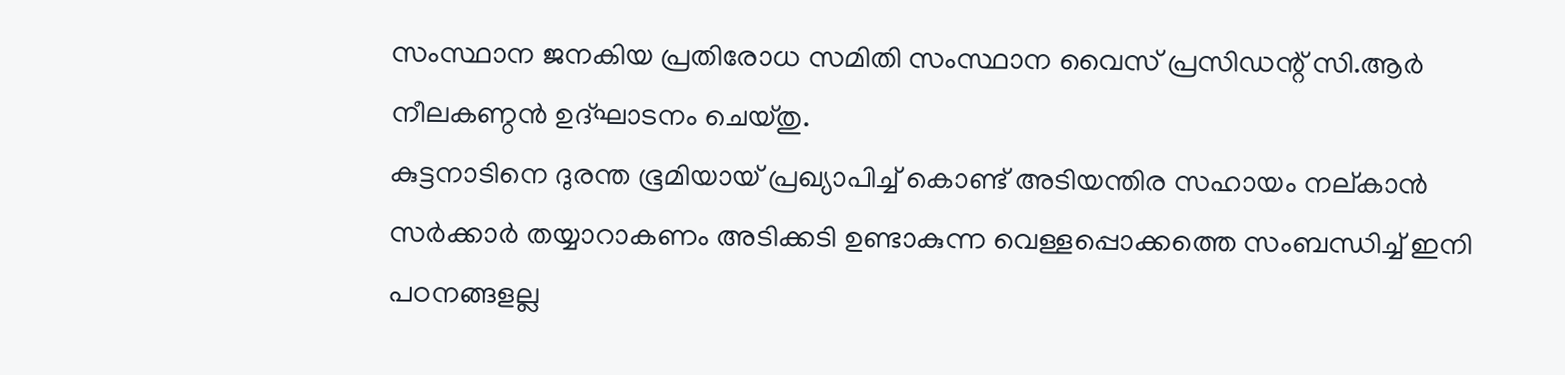സംസ്ഥാന ജനകിയ പ്രതിരോധ സമിതി സംസ്ഥാന വൈസ് പ്രസിഡന്റ് സി.ആർ നീലകണ്ഠൻ ഉദ്ഘാടനം ചെയ്തു.
കുട്ടനാടിനെ ദുരന്ത ഭൂമിയായ് പ്രഖ്യാപിച്ച് കൊണ്ട് അടിയന്തിര സഹായം നല്കാൻ സർക്കാർ തയ്യാറാകണം അടിക്കടി ഉണ്ടാകുന്ന വെള്ളപ്പൊക്കത്തെ സംബന്ധിച്ച് ഇനി പഠനങ്ങളല്ല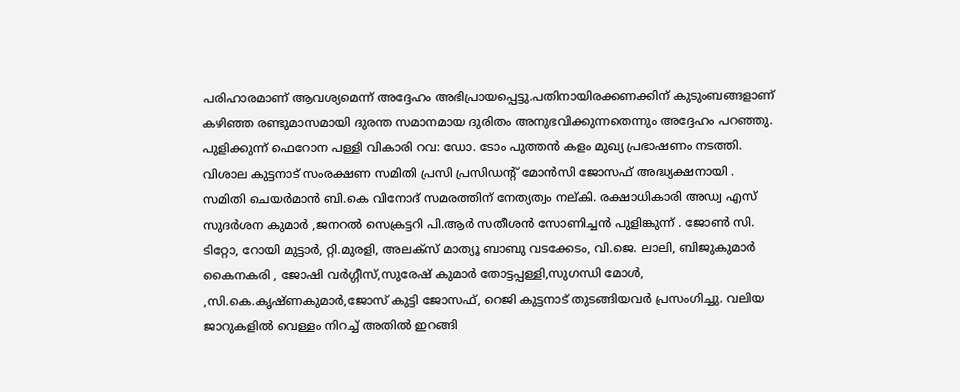പരിഹാരമാണ് ആവശ്യമെന്ന് അദ്ദേഹം അഭിപ്രായപ്പെട്ടു.പതിനായിരക്കണക്കിന് കുടുംബങ്ങളാണ് കഴിഞ്ഞ രണ്ടുമാസമായി ദുരന്ത സമാനമായ ദുരിതം അനുഭവിക്കുന്നതെന്നും അദ്ദേഹം പറഞ്ഞു. പുളിക്കുന്ന് ഫെറോന പള്ളി വികാരി റവ: ഡോ. ടോം പുത്തൻ കളം മുഖ്യ പ്രഭാഷണം നടത്തി. വിശാല കുട്ടനാട് സംരക്ഷണ സമിതി പ്രസി പ്രസിഡന്റ് മോൻസി ജോസഫ് അദ്ധ്യക്ഷനായി .
സമിതി ചെയർമാൻ ബി.കെ വിനോദ് സമരത്തിന് നേത്യത്വം നല്കി. രക്ഷാധികാരി അഡ്വ എസ് സുദർശന കുമാർ ,ജനറൽ സെക്രട്ടറി പി.ആർ സതീശൻ സോണിച്ചൻ പുളിങ്കുന്ന് . ജോൺ സി. ടിറ്റോ, റോയി മുട്ടാർ, റ്റി.മുരളി, അലക്സ് മാത്യൂ ബാബു വടക്കേടം, വി.ജെ. ലാലി, ബിജുകുമാർ കൈനകരി , ജോഷി വർഗ്ഗീസ്,സുരേഷ് കുമാർ തോട്ടപ്പള്ളി,സുഗന്ധി മോൾ, ,സി.കെ.കൃഷ്ണകുമാർ,ജോസ് കുട്ടി ജോസഫ്, റെജി കുട്ടനാട് തുടങ്ങിയവർ പ്രസംഗിച്ചു. വലിയ ജാറുകളിൽ വെള്ളം നിറച്ച് അതിൽ ഇറങ്ങി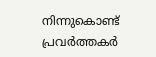നിന്നുകൊണ്ട് പ്രവർത്തകർ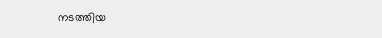നടത്തിയ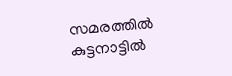സമരത്തിൽ കുട്ടനാട്ടിൽ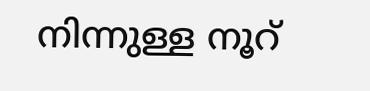നിന്നുള്ള നൂറ്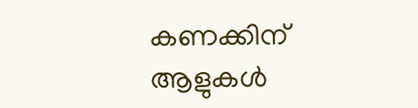കണക്കിന് ആളുകൾ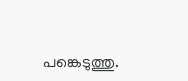പങ്കെടുത്തു.